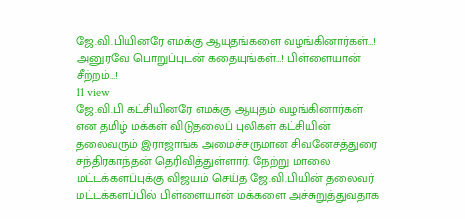ஜே.வி.பியினரே எமக்கு ஆயுதங்களை வழங்கினார்கள்…! அனுரவே பொறுப்புடன் கதையுங்கள்…! பிள்ளையான் சீற்றம்…!
11 view
ஜே.வி.பி கட்சியினரே எமக்கு ஆயுதம் வழங்கினார்கள் என தமிழ் மக்கள் விடுதலைப் புலிகள் கட்சியின் தலைவரும் இராஜாங்க அமைச்சருமான சிவனேசத்துரை சந்திரகாந்தன் தெரிவித்துள்ளார். நேற்று மாலை மட்டக்களப்புக்கு விஜயம் செய்த ஜே.வி.பியின் தலைவர் மட்டக்களப்பில் பிள்ளையான் மக்களை அச்சுறுத்துவதாக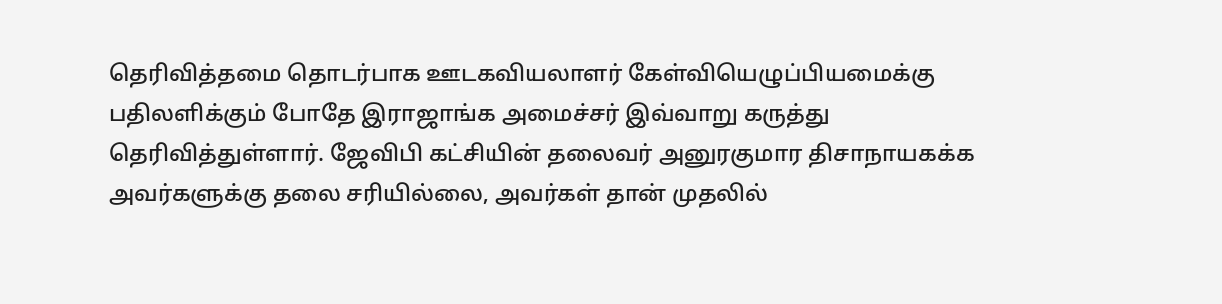தெரிவித்தமை தொடர்பாக ஊடகவியலாளர் கேள்வியெழுப்பியமைக்கு பதிலளிக்கும் போதே இராஜாங்க அமைச்சர் இவ்வாறு கருத்து தெரிவித்துள்ளார். ஜேவிபி கட்சியின் தலைவர் அனுரகுமார திசாநாயகக்க அவர்களுக்கு தலை சரியில்லை, அவர்கள் தான் முதலில்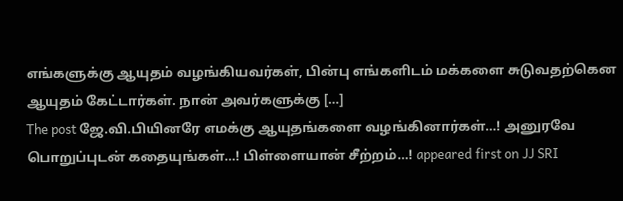எங்களுக்கு ஆயுதம் வழங்கியவர்கள், பின்பு எங்களிடம் மக்களை சுடுவதற்கென ஆயுதம் கேட்டார்கள். நான் அவர்களுக்கு […]
The post ஜே.வி.பியினரே எமக்கு ஆயுதங்களை வழங்கினார்கள்…! அனுரவே பொறுப்புடன் கதையுங்கள்…! பிள்ளையான் சீற்றம்…! appeared first on JJ SRI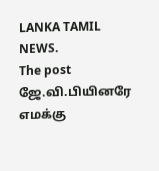LANKA TAMIL NEWS.
The post ஜே.வி.பியினரே எமக்கு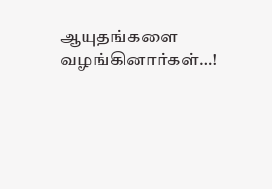ஆயுதங்களை வழங்கினார்கள்…!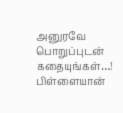அனுரவே பொறுப்புடன் கதையுங்கள்…! பிள்ளையான்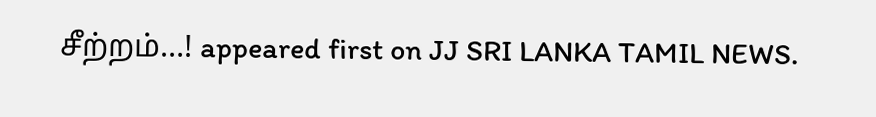சீற்றம்…! appeared first on JJ SRI LANKA TAMIL NEWS.